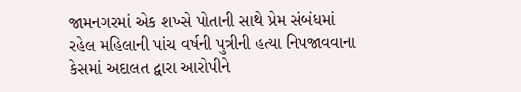જામનગરમાં એક શખ્સે પોતાની સાથે પ્રેમ સંબંધમાં રહેલ મહિલાની પાંચ વર્ષની પુત્રીની હત્યા નિપજાવવાના કેસમાં અદાલત દ્વારા આરોપીને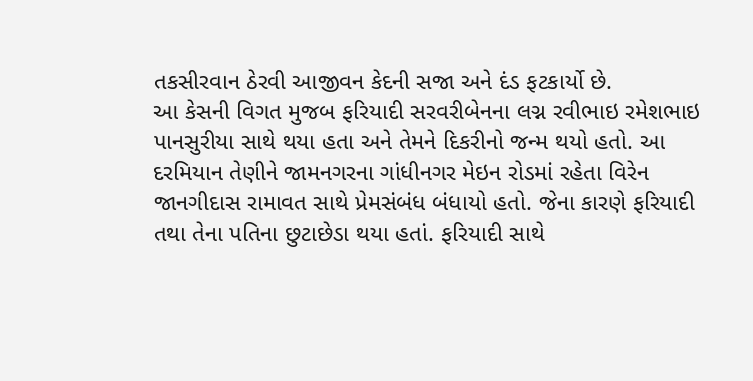તકસીરવાન ઠેરવી આજીવન કેદની સજા અને દંડ ફટકાર્યો છે.
આ કેસની વિગત મુજબ ફરિયાદી સરવરીબેનના લગ્ન રવીભાઇ રમેશભાઇ પાનસુરીયા સાથે થયા હતા અને તેમને દિકરીનો જન્મ થયો હતો. આ દરમિયાન તેણીને જામનગરના ગાંધીનગર મેઇન રોડમાં રહેતા વિરેન જાનગીદાસ રામાવત સાથે પ્રેમસંબંધ બંધાયો હતો. જેના કારણે ફરિયાદી તથા તેના પતિના છુટાછેડા થયા હતાં. ફરિયાદી સાથે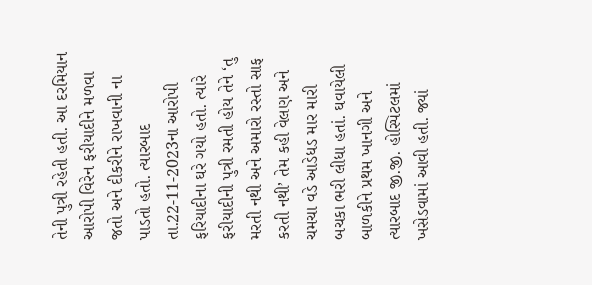તેની પુત્રી રહેતી હતી. આ દરમિયાન આરોપી વિરેન ફરીયાદીને મળવા જતો અને દીકરીને રાખવાની ના પાડતો હતો. ત્યારબાદ તા.22-11-2023ના આરોપી ફરિયાદીના ઘરે ગયો હતો. ત્યારે ફરીયાદીની પુત્રી રમતી હોય તેને ‘તુ મરતી નથી અને અમારો રસ્તો સાફ કરતી નથી’ તેમ કહી વેલણ અને ચમચા વડે આડેધડ માર મારી બચકા ભરી લીધા હતાં. ઘવાયેલી બાળકીને પ્રથમ ખાનગી અને ત્યારબાદ જી.જી. હોસ્પિટલમાં ખસેડવામાં આવી હતી. જ્યાં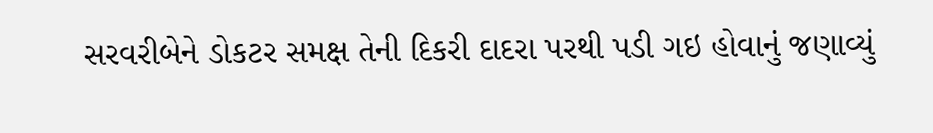સરવરીબેને ડોકટર સમક્ષ તેની દિકરી દાદરા પરથી પડી ગઇ હોવાનું જણાવ્યું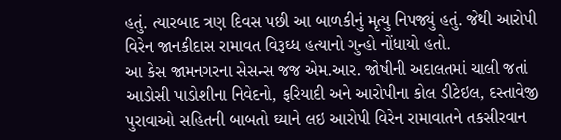હતું. ત્યારબાદ ત્રણ દિવસ પછી આ બાળકીનું મૃત્યુ નિપજ્યું હતું. જેથી આરોપી વિરેન જાનકીદાસ રામાવત વિરૂઘ્ધ હત્યાનો ગુન્હો નોંધાયો હતો.
આ કેસ જામનગરના સેસન્સ જજ એમ.આર. જોષીની અદાલતમાં ચાલી જતાં આડોસી પાડોશીના નિવેદનો, ફરિયાદી અને આરોપીના કોલ ડીટેઇલ, દસ્તાવેજી પુરાવાઓ સહિતની બાબતો ઘ્યાને લઇ આરોપી વિરેન રામાવાતને તકસીરવાન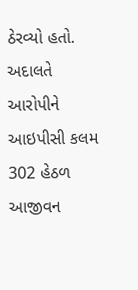ઠેરવ્યો હતો. અદાલતે આરોપીને આઇપીસી કલમ 302 હેઠળ આજીવન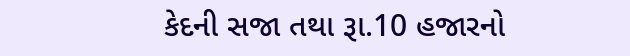કેદની સજા તથા રૂા.10 હજારનો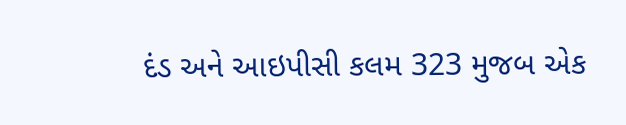દંડ અને આઇપીસી કલમ 323 મુજબ એક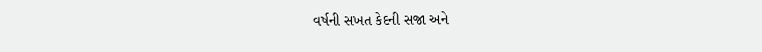વર્ષની સખત કેદની સજા અને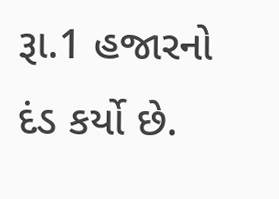રૂા.1 હજારનો દંડ કર્યો છે.